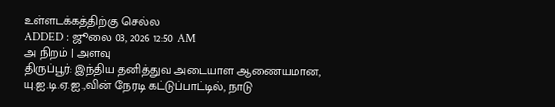உள்ளடக்கத்திற்கு செல்ல
ADDED : ஜூலை 03, 2026 12:50 AM
அ நிறம் | அளவு
திருப்பூர்: இந்திய தனித்துவ அடையாள ஆணையமான, யு.ஐ.டி.ஏ.ஐ.,வின் நேரடி கட்டுப்பாட்டில், நாடு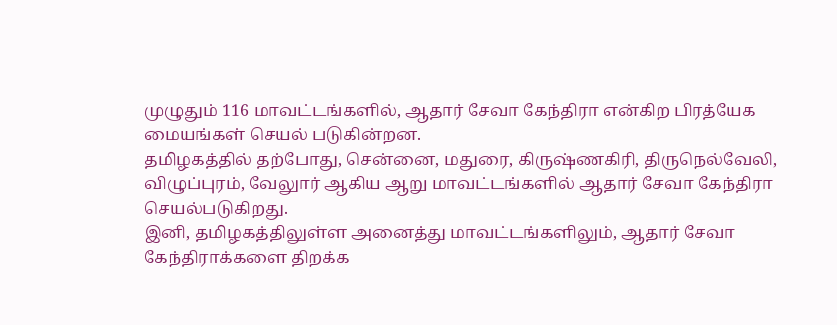முழுதும் 116 மாவட்டங்களில், ஆதார் சேவா கேந்திரா என்கிற பிரத்யேக மையங்கள் செயல் படுகின்றன.
தமிழகத்தில் தற்போது, சென்னை, மதுரை, கிருஷ்ணகிரி, திருநெல்வேலி, விழுப்புரம், வேலுார் ஆகிய ஆறு மாவட்டங்களில் ஆதார் சேவா கேந்திரா செயல்படுகிறது.
இனி, தமிழகத்திலுள்ள அனைத்து மாவட்டங்களிலும், ஆதார் சேவா கேந்திராக்களை திறக்க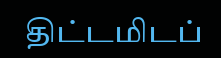திட்டமிடப்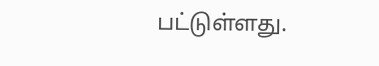பட்டுள்ளது.